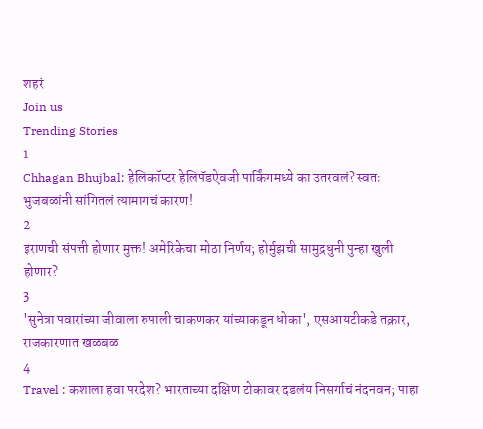शहरं
Join us
Trending Stories
1
Chhagan Bhujbal: हेलिकॉप्टर हेलिपॅडऐवजी पार्किंगमध्ये का उतरवलं? स्वतः भुजबळांनी सांगितलं त्यामागचं कारण!
2
इराणची संपत्ती होणार मुक्त! अमेरिकेचा मोठा निर्णय; होर्मुझची सामुद्रधुनी पुन्हा खुली होणार?
3
'सुनेत्रा पवारांच्या जीवाला रुपाली चाकणकर यांच्याकडून धोका', एसआयटीकडे तक्रार, राजकारणात खळबळ
4
Travel : कशाला हवा परदेश? भारताच्या दक्षिण टोकावर दडलंय निसर्गाचं नंदनवन; पाहा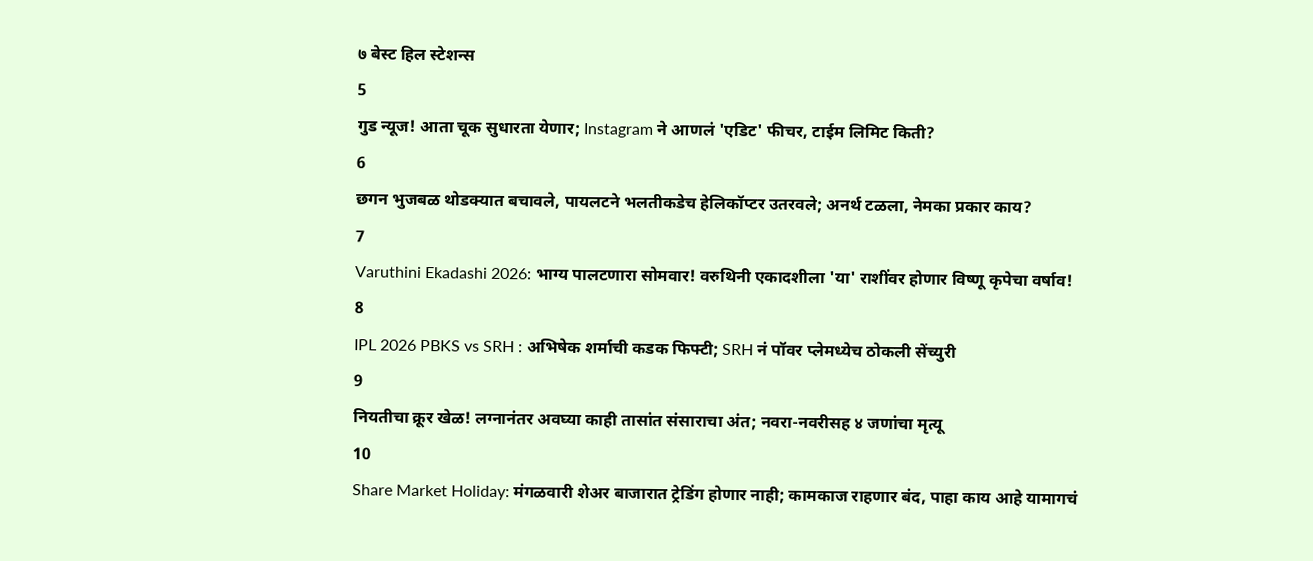७ बेस्ट हिल स्टेशन्स
5
गुड न्यूज! आता चूक सुधारता येणार; Instagram ने आणलं 'एडिट' फीचर, टाईम लिमिट किती?
6
छगन भुजबळ थोडक्यात बचावले, पायलटने भलतीकडेच हेलिकॉप्टर उतरवले; अनर्थ टळला, नेमका प्रकार काय?
7
Varuthini Ekadashi 2026: भाग्य पालटणारा सोमवार! वरुथिनी एकादशीला 'या' राशींवर होणार विष्णू कृपेचा वर्षाव!
8
IPL 2026 PBKS vs SRH : अभिषेक शर्माची कडक फिफ्टी; SRH नं पॉवर प्लेमध्येच ठोकली सेंच्युरी
9
नियतीचा क्रूर खेळ! लग्नानंतर अवघ्या काही तासांत संसाराचा अंत; नवरा-नवरीसह ४ जणांचा मृत्यू
10
Share Market Holiday: मंगळवारी शेअर बाजारात ट्रेडिंग होणार नाही; कामकाज राहणार बंद, पाहा काय आहे यामागचं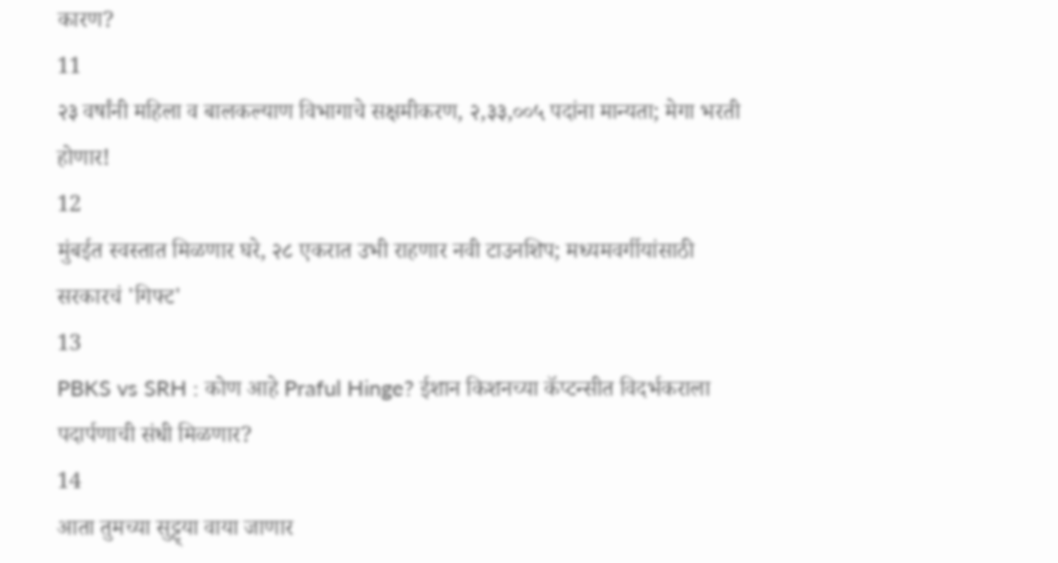कारण?
11
२३ वर्षांनी महिला व बालकल्याण विभागाचे सक्षमीकरण, २,३३,००५ पदांना मान्यता; मेगा भरती होणार!
12
मुंबईत स्वस्तात मिळणार घरे, २८ एकरात उभी राहणार नवी टाउनशिप; मध्यमवर्गीयांसाठी सरकारचं 'गिफ्ट'
13
PBKS vs SRH : कोण आहे Praful Hinge? ईशान किशनच्या कॅप्टन्सीत विदर्भकराला पदार्पणाची संधी मिळणार?
14
आता तुमच्या सुट्ट्या वाया जाणार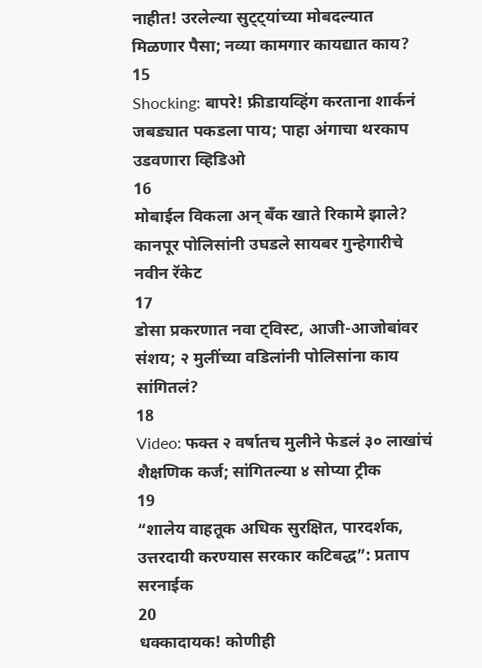नाहीत! उरलेल्या सुट्ट्यांच्या मोबदल्यात मिळणार पैसा; नव्या कामगार कायद्यात काय?
15
Shocking: बापरे! फ्रीडायव्हिंग करताना शार्कनं जबड्यात पकडला पाय; पाहा अंगाचा थरकाप उडवणारा व्हिडिओ
16
मोबाईल विकला अन् बँक खाते रिकामे झाले? कानपूर पोलिसांनी उघडले सायबर गुन्हेगारीचे नवीन रॅकेट
17
डोसा प्रकरणात नवा ट्विस्ट, आजी-आजोबांवर संशय; २ मुलींच्या वडिलांनी पोलिसांना काय सांगितलं?
18
Video: फक्त २ वर्षातच मुलीने फेडलं ३० लाखांचं शैक्षणिक कर्ज; सांगितल्या ४ सोप्या ट्रीक
19
“शालेय वाहतूक अधिक सुरक्षित, पारदर्शक, उत्तरदायी करण्यास सरकार कटिबद्ध”: प्रताप सरनाईक
20
धक्कादायक! कोणीही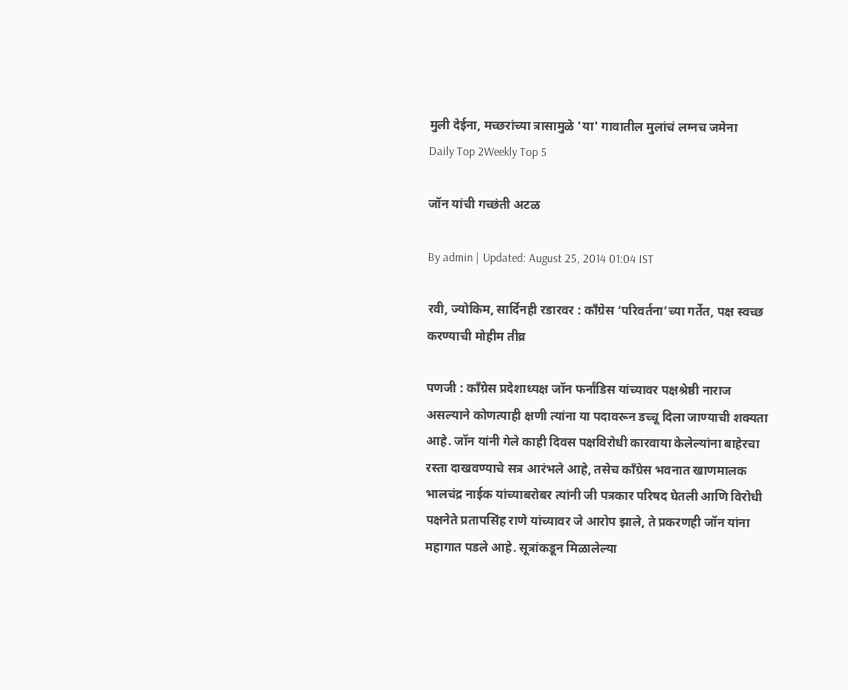मुली देईना, मच्छरांच्या त्रासामुळे 'या' गावातील मुलांचं लग्नच जमेना
Daily Top 2Weekly Top 5

जॉन यांची गच्छंती अटळ

By admin | Updated: August 25, 2014 01:04 IST

रवी, ज्योकिम, सार्दिनही रडारवर : काँग्रेस ‘परिवर्तना’च्या गर्तेत, पक्ष स्वच्छ करण्याची मोहीम तीव्र

पणजी : काँग्रेस प्रदेशाध्यक्ष जॉन फर्नांडिस यांच्यावर पक्षश्रेष्ठी नाराज असल्याने कोणत्याही क्षणी त्यांना या पदावरून डच्चू दिला जाण्याची शक्यता आहे. जॉन यांनी गेले काही दिवस पक्षविरोधी कारवाया केलेल्यांना बाहेरचा रस्ता दाखवण्याचे सत्र आरंभले आहे, तसेच काँग्रेस भवनात खाणमालक भालचंद्र नाईक यांच्याबरोबर त्यांनी जी पत्रकार परिषद घेतली आणि विरोधी पक्षनेते प्रतापसिंह राणे यांच्यावर जे आरोप झाले, ते प्रकरणही जॉन यांना महागात पडले आहे. सूत्रांकडून मिळालेल्या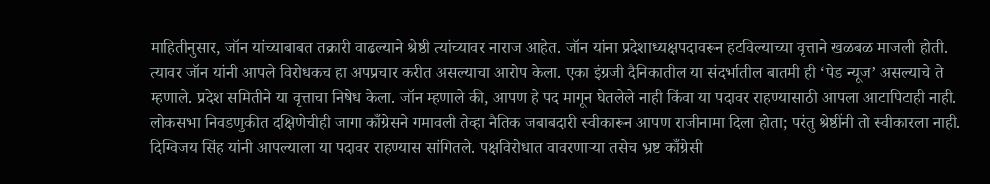माहितीनुसार, जॉन यांच्याबाबत तक्रारी वाढल्याने श्रेष्ठी त्यांच्यावर नाराज आहेत. जॉन यांना प्रदेशाध्यक्षपदावरून हटविल्याच्या वृत्ताने खळबळ माजली होती. त्यावर जॉन यांनी आपले विरोधकच हा अपप्रचार करीत असल्याचा आरोप केला. एका इंग्रजी दैनिकातील या संदर्भातील बातमी ही ‘पेड न्यूज’ असल्याचे ते म्हणाले. प्रदेश समितीने या वृत्ताचा निषेध केला. जॉन म्हणाले की, आपण हे पद मागून घेतलेले नाही किंवा या पदावर राहण्यासाठी आपला आटापिटाही नाही. लोकसभा निवडणुकीत दक्षिणेचीही जागा काँग्रेसने गमावली तेव्हा नैतिक जबाबदारी स्वीकारून आपण राजीनामा दिला होता; परंतु श्रेष्ठींनी तो स्वीकारला नाही. दिग्विजय सिंह यांनी आपल्याला या पदावर राहण्यास सांगितले. पक्षविरोधात वावरणाऱ्या तसेच भ्रष्ट काँग्रेसी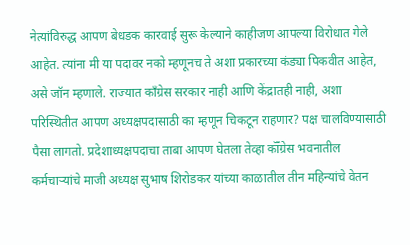नेत्यांविरुद्ध आपण बेधडक कारवाई सुरू केल्याने काहीजण आपल्या विरोधात गेले आहेत. त्यांना मी या पदावर नको म्हणूनच ते अशा प्रकारच्या कंड्या पिकवीत आहेत, असे जॉन म्हणाले. राज्यात काँग्रेस सरकार नाही आणि केंद्रातही नाही, अशा परिस्थितीत आपण अध्यक्षपदासाठी का म्हणून चिकटून राहणार? पक्ष चालविण्यासाठी पैसा लागतो. प्रदेशाध्यक्षपदाचा ताबा आपण घेतला तेव्हा कॉँग्रेस भवनातील कर्मचाऱ्यांचे माजी अध्यक्ष सुभाष शिरोडकर यांच्या काळातील तीन महिन्यांचे वेतन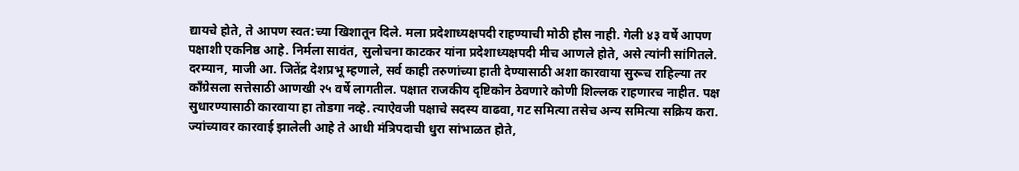द्यायचे होते, ते आपण स्वत:च्या खिशातून दिले. मला प्रदेशाध्यक्षपदी राहण्याची मोठी हौस नाही. गेली ४३ वर्षे आपण पक्षाशी एकनिष्ठ आहे. निर्मला सावंत, सुलोचना काटकर यांना प्रदेशाध्यक्षपदी मीच आणले होते, असे त्यांनी सांगितले. दरम्यान, माजी आ. जितेंद्र देशप्रभू म्हणाले, सर्व काही तरुणांच्या हाती देण्यासाठी अशा कारवाया सुरूच राहिल्या तर काँग्रेसला सत्तेसाठी आणखी २५ वर्षे लागतील. पक्षात राजकीय दृष्टिकोन ठेवणारे कोणी शिल्लक राहणारच नाहीत. पक्ष सुधारण्यासाठी कारवाया हा तोडगा नव्हे. त्याऐवजी पक्षाचे सदस्य वाढवा, गट समित्या तसेच अन्य समित्या सक्रिय करा. ज्यांच्यावर कारवाई झालेली आहे ते आधी मंत्रिपदाची धुरा सांभाळत होते,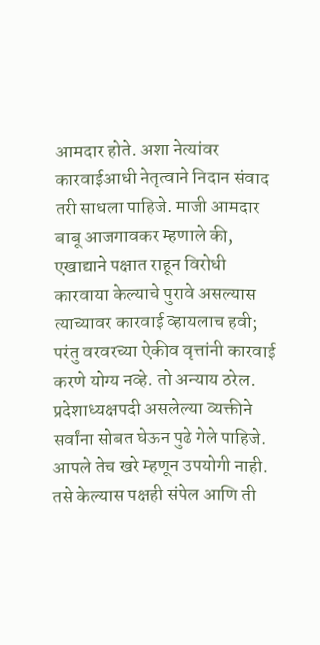आमदार होते. अशा नेत्यांवर कारवाईआधी नेतृत्वाने निदान संवाद तरी साधला पाहिजे. माजी आमदार बाबू आजगावकर म्हणाले की, एखाद्याने पक्षात राहून विरोधी कारवाया केल्याचे पुरावे असल्यास त्याच्यावर कारवाई व्हायलाच हवी; परंतु वरवरच्या ऐकीव वृत्तांनी कारवाई करणे योग्य नव्हे. तो अन्याय ठरेल. प्रदेशाध्यक्षपदी असलेल्या व्यक्तीने सर्वांना सोबत घेऊन पुढे गेले पाहिजे. आपले तेच खरे म्हणून उपयोगी नाही. तसे केल्यास पक्षही संपेल आणि ती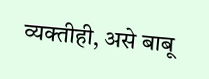व्यक्तीही, असे बाबू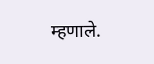म्हणाले.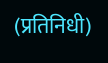(प्रतिनिधी)